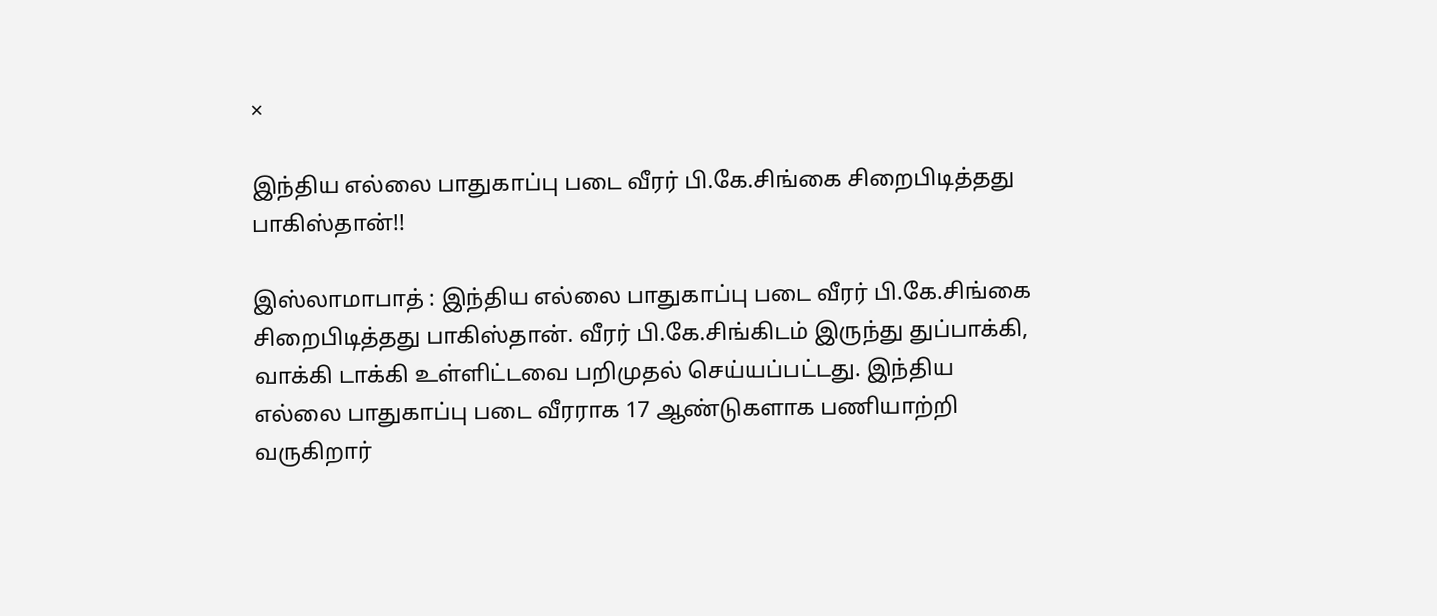×

இந்திய எல்லை பாதுகாப்பு படை வீரர் பி.கே.சிங்கை சிறைபிடித்தது பாகிஸ்தான்!!

இஸ்லாமாபாத் : இந்திய எல்லை பாதுகாப்பு படை வீரர் பி.கே.சிங்கை சிறைபிடித்தது பாகிஸ்தான். வீரர் பி.கே.சிங்கிடம் இருந்து துப்பாக்கி, வாக்கி டாக்கி உள்ளிட்டவை பறிமுதல் செய்யப்பட்டது. இந்திய எல்லை பாதுகாப்பு படை வீரராக 17 ஆண்டுகளாக பணியாற்றி வருகிறார்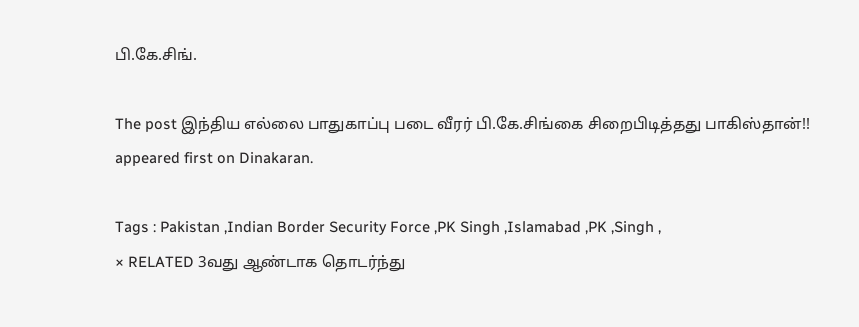பி.கே.சிங்.

The post இந்திய எல்லை பாதுகாப்பு படை வீரர் பி.கே.சிங்கை சிறைபிடித்தது பாகிஸ்தான்!! appeared first on Dinakaran.

Tags : Pakistan ,Indian Border Security Force ,PK Singh ,Islamabad ,PK ,Singh ,
× RELATED 3வது ஆண்டாக தொடர்ந்து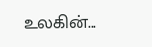உலகின்...